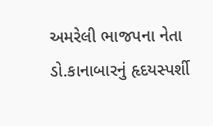અમરેલી ભાજપના નેતા ડો.કાનાબારનું હૃદયસ્પર્શી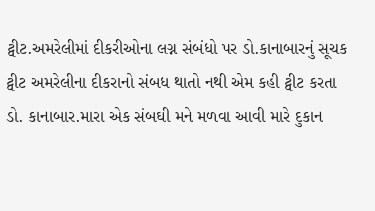ટ્વીટ.અમરેલીમાં દીકરીઓના લગ્ન સંબંધો પર ડો.કાનાબારનું સૂચક ટ્વીટ અમરેલીના દીકરાનો સંબધ થાતો નથી એમ કહી ટ્વીટ કરતા ડો. કાનાબાર.મારા એક સંબઘી મને મળવા આવી મારે દુકાન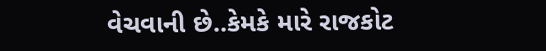વેચવાની છે..કેમકે મારે રાજકોટ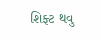શિફ્ટ થવુ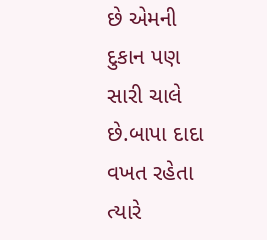છે એમની દુકાન પણ સારી ચાલે છે.બાપા દાદા વખત રહેતા ત્યારે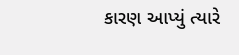કારણ આપ્યું ત્યારે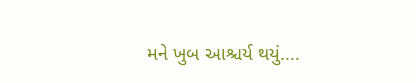મને ખુબ આશ્ચર્ય થયું....